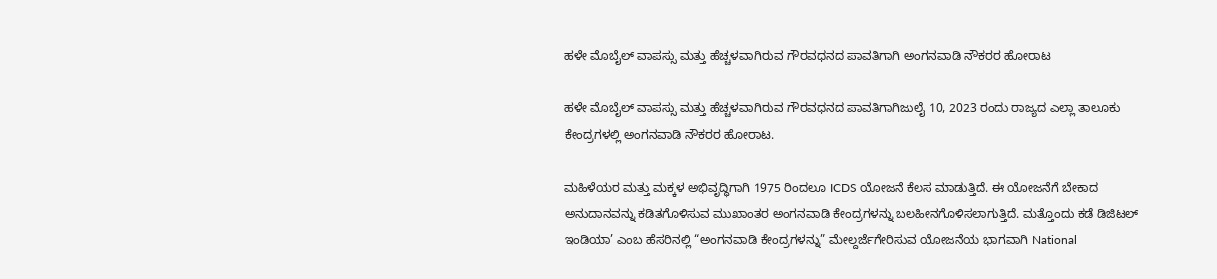ಹಳೇ ಮೊಬೈಲ್‌ ವಾಪಸ್ಸು ಮತ್ತು ಹೆಚ್ಚಳವಾಗಿರುವ ಗೌರವಧನದ ಪಾವತಿಗಾಗಿ ಅಂಗನವಾಡಿ ನೌಕರರ ಹೋರಾಟ

ಹಳೇ ಮೊಬೈಲ್‌ ವಾಪಸ್ಸು ಮತ್ತು ಹೆಚ್ಚಳವಾಗಿರುವ ಗೌರವಧನದ ಪಾವತಿಗಾಗಿಜುಲೈ 10, 2023 ರಂದು ರಾಜ್ಯದ ಎಲ್ಲಾ ತಾಲೂಕು ಕೇಂದ್ರಗಳಲ್ಲಿ ಅಂಗನವಾಡಿ ನೌಕರರ ಹೋರಾಟ.

ಮಹಿಳೆಯರ ಮತ್ತು ಮಕ್ಕಳ ಅಭಿವೃದ್ಧಿಗಾಗಿ 1975 ರಿಂದಲೂ ICDS ಯೋಜನೆ ಕೆಲಸ ಮಾಡುತ್ತಿದೆ. ಈ ಯೋಜನೆಗೆ ಬೇಕಾದ ಅನುದಾನವನ್ನು ಕಡಿತಗೊಳಿಸುವ ಮುಖಾಂತರ ಅಂಗನವಾಡಿ ಕೇಂದ್ರಗಳನ್ನು ಬಲಹೀನಗೊಳಿಸಲಾಗುತ್ತಿದೆ. ಮತ್ತೊಂದು ಕಡೆ ಡಿಜಿಟಲ್ ಇಂಡಿಯಾ’ ಎಂಬ ಹೆಸರಿನಲ್ಲಿ “ಅಂಗನವಾಡಿ ಕೇಂದ್ರಗಳನ್ನು” ಮೇಲ್ದರ್ಜೆಗೇರಿಸುವ ಯೋಜನೆಯ ಭಾಗವಾಗಿ National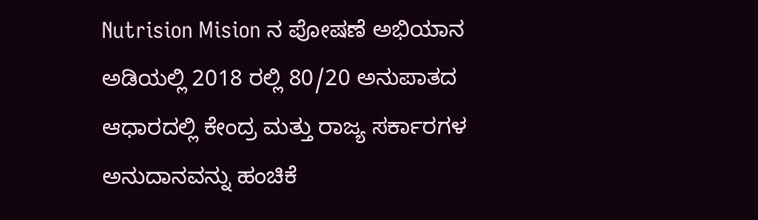Nutrision Mision ನ ಪೋಷಣೆ ಅಭಿಯಾನ ಅಡಿಯಲ್ಲಿ 2018 ರಲ್ಲಿ 80/20 ಅನುಪಾತದ ಆಧಾರದಲ್ಲಿ ಕೇಂದ್ರ ಮತ್ತು ರಾಜ್ಯ ಸರ್ಕಾರಗಳ ಅನುದಾನವನ್ನು ಹಂಚಿಕೆ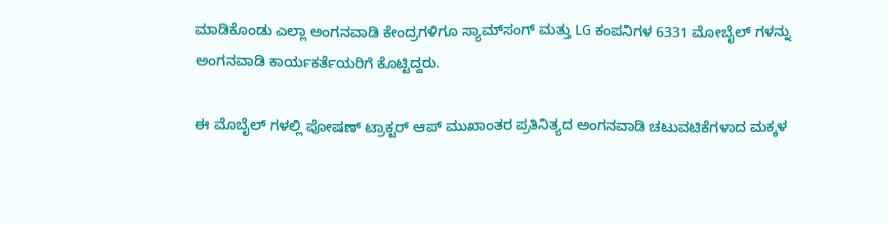ಮಾಡಿಕೊಂಡು ಎಲ್ಲಾ ಅಂಗನವಾಡಿ ಕೇಂದ್ರಗಳಿಗೂ ಸ್ಯಾಮ್‌ಸಂಗ್ ಮತ್ತು LG ಕಂಪನಿಗಳ 6331 ಮೋಬೈಲ್ ಗಳನ್ನು ಅಂಗನವಾಡಿ ಕಾರ್ಯಕರ್ತೆಯರಿಗೆ ಕೊಟ್ಟಿದ್ದರು.

ಈ ಮೊಬೈಲ್ ಗಳಲ್ಲಿ ಪೋಷಣ್ ಟ್ರಾಕ್ಟರ್ ಆಪ್ ಮುಖಾಂತರ ಪ್ರತಿನಿತ್ಯದ ಅಂಗನವಾಡಿ ಚಟುವಟಿಕೆಗಳಾದ ಮಕ್ಕಳ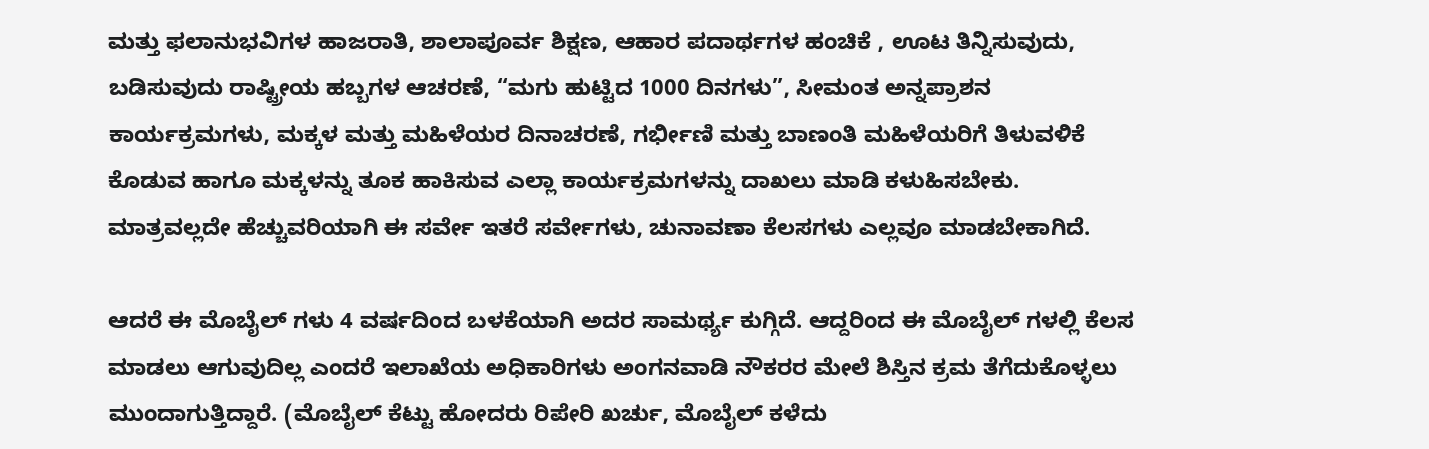ಮತ್ತು ಫಲಾನುಭವಿಗಳ ಹಾಜರಾತಿ, ಶಾಲಾಪೂರ್ವ ಶಿಕ್ಷಣ, ಆಹಾರ ಪದಾರ್ಥಗಳ ಹಂಚಿಕೆ , ಊಟ ತಿನ್ನಿಸುವುದು, ಬಡಿಸುವುದು ರಾಷ್ಟ್ರೀಯ ಹಬ್ಬಗಳ ಆಚರಣೆ, “ಮಗು ಹುಟ್ಟಿದ 1000 ದಿನಗಳು”, ಸೀಮಂತ ಅನ್ನಪ್ರಾಶನ ಕಾರ್ಯಕ್ರಮಗಳು, ಮಕ್ಕಳ ಮತ್ತು ಮಹಿಳೆಯರ ದಿನಾಚರಣೆ, ಗರ್ಭೀಣಿ ಮತ್ತು ಬಾಣಂತಿ ಮಹಿಳೆಯರಿಗೆ ತಿಳುವಳಿಕೆ ಕೊಡುವ ಹಾಗೂ ಮಕ್ಕಳನ್ನು ತೂಕ ಹಾಕಿಸುವ ಎಲ್ಲಾ ಕಾರ್ಯಕ್ರಮಗಳನ್ನು ದಾಖಲು ಮಾಡಿ ಕಳುಹಿಸಬೇಕು. ಮಾತ್ರವಲ್ಲದೇ ಹೆಚ್ಚುವರಿಯಾಗಿ ಈ ಸರ್ವೇ ಇತರೆ ಸರ್ವೇಗಳು, ಚುನಾವಣಾ ಕೆಲಸಗಳು ಎಲ್ಲವೂ ಮಾಡಬೇಕಾಗಿದೆ.

ಆದರೆ ಈ ಮೊಬೈಲ್ ಗಳು 4 ವರ್ಷದಿಂದ ಬಳಕೆಯಾಗಿ ಅದರ ಸಾಮರ್ಥ್ಯ ಕುಗ್ಗಿದೆ. ಆದ್ದರಿಂದ ಈ ಮೊಬೈಲ್ ಗಳಲ್ಲಿ ಕೆಲಸ ಮಾಡಲು ಆಗುವುದಿಲ್ಲ ಎಂದರೆ ಇಲಾಖೆಯ ಅಧಿಕಾರಿಗಳು ಅಂಗನವಾಡಿ ನೌಕರರ ಮೇಲೆ ಶಿಸ್ತಿನ ಕ್ರಮ ತೆಗೆದುಕೊಳ್ಳಲು ಮುಂದಾಗುತ್ತಿದ್ದಾರೆ. (ಮೊಬೈಲ್ ಕೆಟ್ಟು ಹೋದರು ರಿಪೇರಿ ಖರ್ಚು, ಮೊಬೈಲ್ ಕಳೆದು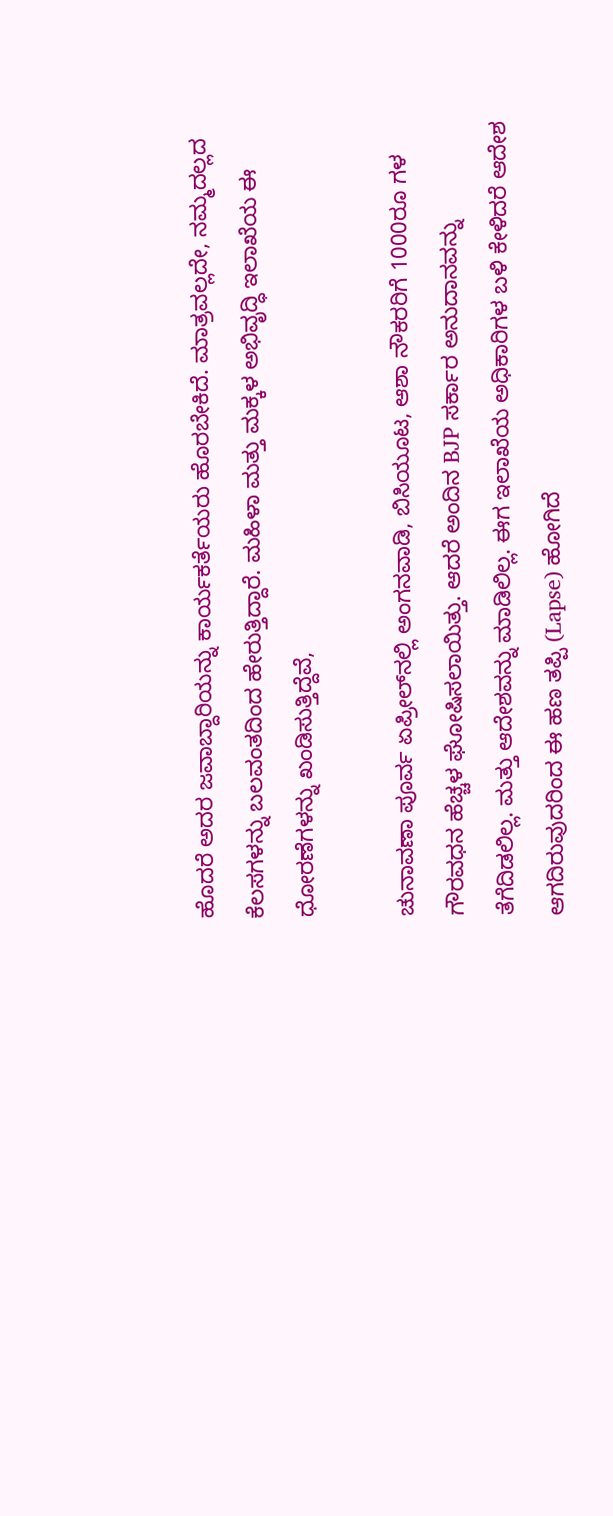ಹೊದರೆ ಅದರ ಜವಾಬ್ದಾರಿಯನ್ನು ಕಾರ್ಯಕರ್ತೆಯರು ಹೊರಬೇಕಿದೆ. ಮಾತ್ರವಲ್ಲದೇ, ನಮ್ಮದಲ್ಲದ ಕೆಲಸಗಳನ್ನು ಬಲವಂತದಿಂದ ಹೇರುತ್ತಿದ್ದಾರೆ. ಮಹಿಳಾ ಮತ್ತು ಮಕ್ಕಳ ಅಭಿವೃದ್ಧಿ ಇಲಾಖೆಯ ಈ ಧೋರಣೆಗಳನ್ನು ಖಂಡಿಸುತ್ತಿದ್ದೆವೆ,

ಚುನಾವಣಾ ಪೂರ್ವ ಏಪ್ರೀಲ್‌ನಲ್ಲಿ ಅಂಗನವಾಡಿ, ಬಿಸಿಯೂಟ, ಆಶಾ ನೌಕರರಿಗೆ 1000ರೂ ಗಳ ಗೌರವಧನ ಹೆಚ್ಚಳ ಘೋಷಿಸಲಾಯಿತ್ತು. ಆದರೆ ಅಂದಿನ BJP ಸರ್ಕಾರ ಅನುದಾನವನ್ನು ತೆಗೆದಿಡಲಿಲ್ಲ. ಮತ್ತು ಆದೇಶವನ್ನು ಮಾಡಿಲಿಲ್ಲ. ಈಗ ಇಲಾಖೆಯ ಅಧಿಕಾರಿಗಳ ಬಳಿ ಕೇಳಿದರೆ ಆದೇಶ ಆಗದಿರುವುದರಿಂದ ಈ ಹಣ ತಪ್ಪಿ (Lapse) ಹೋಗಿದೆ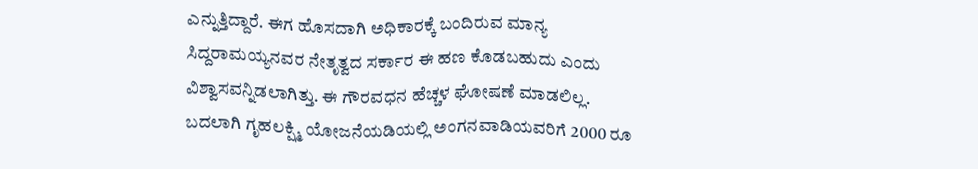ಎನ್ನುತ್ತಿದ್ದಾರೆ. ಈಗ ಹೊಸದಾಗಿ ಅಧಿಕಾರಕ್ಕೆ ಬಂದಿರುವ ಮಾನ್ಯ ಸಿದ್ದರಾಮಯ್ಯನವರ ನೇತೃತ್ವದ ಸರ್ಕಾರ ಈ ಹಣ ಕೊಡಬಹುದು ಎಂದು ವಿಶ್ವಾಸವನ್ನಿಡಲಾಗಿತ್ತು. ಈ ಗೌರವಧನ ಹೆಚ್ಚಳ ಘೋಷಣೆ ಮಾಡಲಿಲ್ಲ. ಬದಲಾಗಿ ಗೃಹಲಕ್ಷ್ಮಿ ಯೋಜನೆಯಡಿಯಲ್ಲಿ ಅಂಗನವಾಡಿಯವರಿಗೆ 2000 ರೂ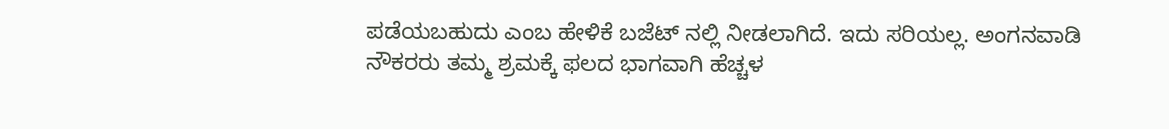ಪಡೆಯಬಹುದು ಎಂಬ ಹೇಳಿಕೆ ಬಜೆಟ್ ನಲ್ಲಿ ನೀಡಲಾಗಿದೆ. ಇದು ಸರಿಯಲ್ಲ. ಅಂಗನವಾಡಿ ನೌಕರರು ತಮ್ಮ ಶ್ರಮಕ್ಕೆ ಫಲದ ಭಾಗವಾಗಿ ಹೆಚ್ಚಳ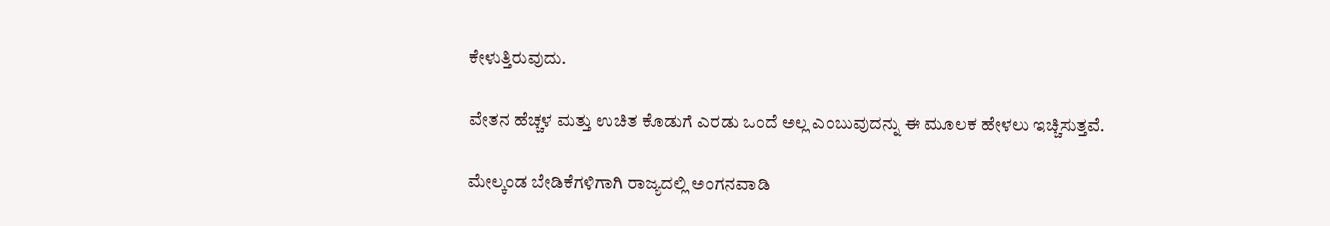ಕೇಳುತ್ತಿರುವುದು.

ವೇತನ ಹೆಚ್ಚಳ ಮತ್ತು ಉಚಿತ ಕೊಡುಗೆ ಎರಡು ಒಂದೆ ಅಲ್ಲ ಎಂಬುವುದನ್ನು ಈ ಮೂಲಕ ಹೇಳಲು ಇಚ್ಚಿಸುತ್ತವೆ.

ಮೇಲ್ಕಂಡ ಬೇಡಿಕೆಗಳಿಗಾಗಿ ರಾಜ್ಯದಲ್ಲಿ ಅಂಗನವಾಡಿ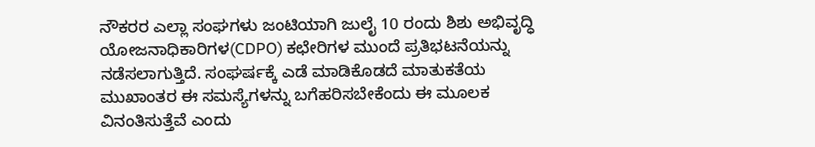ನೌಕರರ ಎಲ್ಲಾ ಸಂಘಗಳು ಜಂಟಿಯಾಗಿ ಜುಲೈ 10 ರಂದು ಶಿಶು ಅಭಿವೃದ್ಧಿ ಯೋಜನಾಧಿಕಾರಿಗಳ(CDPO) ಕಛೇರಿಗಳ ಮುಂದೆ ಪ್ರತಿಭಟನೆಯನ್ನು ನಡೆಸಲಾಗುತ್ತಿದೆ. ಸಂಘರ್ಷಕ್ಕೆ ಎಡೆ ಮಾಡಿಕೊಡದೆ ಮಾತುಕತೆಯ ಮುಖಾಂತರ ಈ ಸಮಸ್ಯೆಗಳನ್ನು ಬಗೆಹರಿಸಬೇಕೆಂದು ಈ ಮೂಲಕ ವಿನಂತಿಸುತ್ತೆವೆ ಎಂದು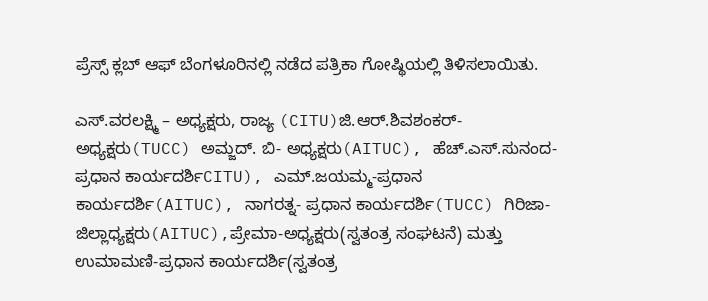ಪ್ರೆಸ್ಸ್ ಕ್ಲಬ್ ಆಫ್ ಬೆಂಗಳೂರಿನಲ್ಲಿ ನಡೆದ ಪತ್ರಿಕಾ ಗೋಷ್ಥಿಯಲ್ಲಿ ತಿಳಿಸಲಾಯಿತು.

ಎಸ್‌.ವರಲಕ್ಷ್ಮಿ – ಅಧ್ಯಕ್ಷರು, ರಾಜ್ಯ (CITU)ಜಿ.ಆರ್.ಶಿವಶಂಕರ್-ಅಧ್ಯಕ್ಷರು(TUCC) ಅಮ್ಜದ್. ಬಿ- ಅಧ್ಯಕ್ಷರು(AITUC), ಹೆಚ್.ಎಸ್.ಸುನಂದ- ಪ್ರಧಾನ ಕಾರ್ಯದರ್ಶಿCITU), ಎಮ್.ಜಯಮ್ಮ-ಪ್ರಧಾನ ಕಾರ್ಯದರ್ಶಿ(AITUC), ನಾಗರತ್ನ- ಪ್ರಧಾನ ಕಾರ್ಯದರ್ಶಿ(TUCC) ಗಿರಿಜಾ-ಜಿಲ್ಲಾಧ್ಯಕ್ಷರು(AITUC),ಪ್ರೇಮಾ-ಅಧ್ಯಕ್ಷರು(ಸ್ವತಂತ್ರ ಸಂಘಟನೆ) ಮತ್ತು ಉಮಾಮಣಿ-ಪ್ರಧಾನ ಕಾರ್ಯದರ್ಶಿ(ಸ್ವತಂತ್ರ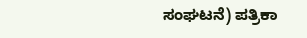ಸಂಘಟನೆ) ಪತ್ರಿಕಾ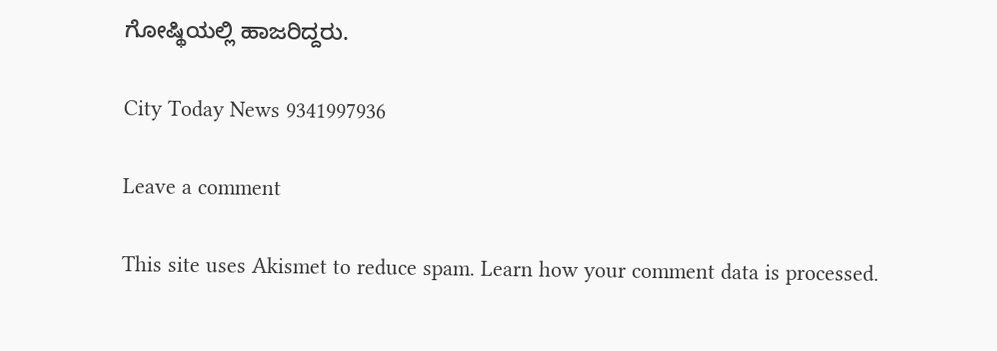ಗೋಷ್ಥಿಯಲ್ಲಿ ಹಾಜರಿದ್ದರು.

City Today News 9341997936

Leave a comment

This site uses Akismet to reduce spam. Learn how your comment data is processed.